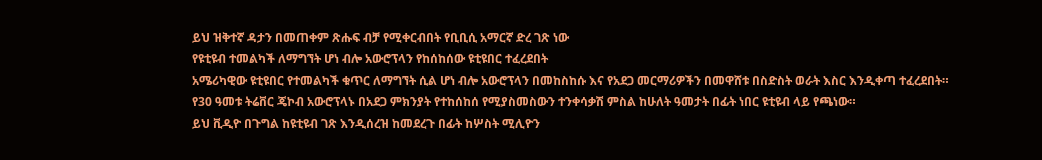ይህ ዝቅተኛ ዳታን በመጠቀም ጽሑፍ ብቻ የሚቀርብበት የቢቢሲ አማርኛ ድረ ገጽ ነው
የዩቲዩብ ተመልካች ለማግኘት ሆነ ብሎ አውሮፕላን የከሰከሰው ዩቲዩበር ተፈረደበት
አሜሪካዊው ዩቲዩበር የተመልካች ቁጥር ለማግኘት ሲል ሆነ ብሎ አውሮፕላን በመከስከሱ እና የአደጋ መርማሪዎችን በመዋሸቱ በስድስት ወራት እስር እንዲቀጣ ተፈረደበት።
የ30 ዓመቱ ትሬቨር ጄኮብ አውሮፕላኑ በአደጋ ምክንያት የተከሰከሰ የሚያስመስውን ተንቀሳቃሽ ምስል ከሁለት ዓመታት በፊት ነበር ዩቲዩብ ላይ የጫነው።
ይህ ቪዲዮ በጉግል ከዩቲዩብ ገጽ እንዲሰረዝ ከመደረጉ በፊት ከሦስት ሚሊዮን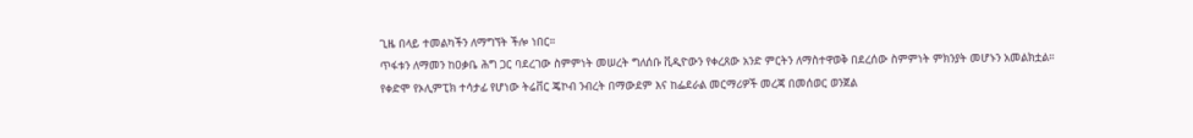ጊዜ በላይ ተመልካችን ለማግኘት ችሎ ነበር።
ጥፋቱን ለማመን ከዐቃቤ ሕግ ጋር ባደረገው ስምምነት መሠረት ግለሰቡ ቪዲዮውን የቀረጸው አንድ ምርትን ለማስተዋወቅ በደረሰው ስምምነት ምክንያት መሆኑን አመልክቷል።
የቀድሞ የኦሊምፒክ ተሳታፊ የሆነው ትሬቨር ጄኮብ ንብረት በማውደም እና ከፌደራል መርማሪዎች መረጃ በመሰወር ወንጀል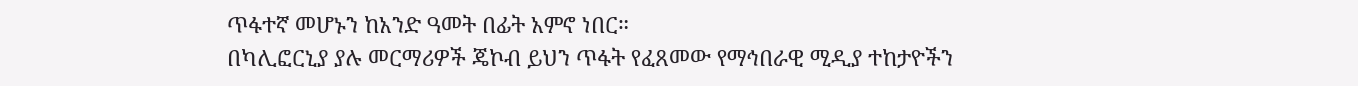ጥፋተኛ መሆኑን ከአንድ ዓመት በፊት አምኖ ነበር።
በካሊፎርኒያ ያሉ መርማሪዎች ጄኮብ ይህን ጥፋት የፈጸመው የማኅበራዊ ሚዲያ ተከታዮችን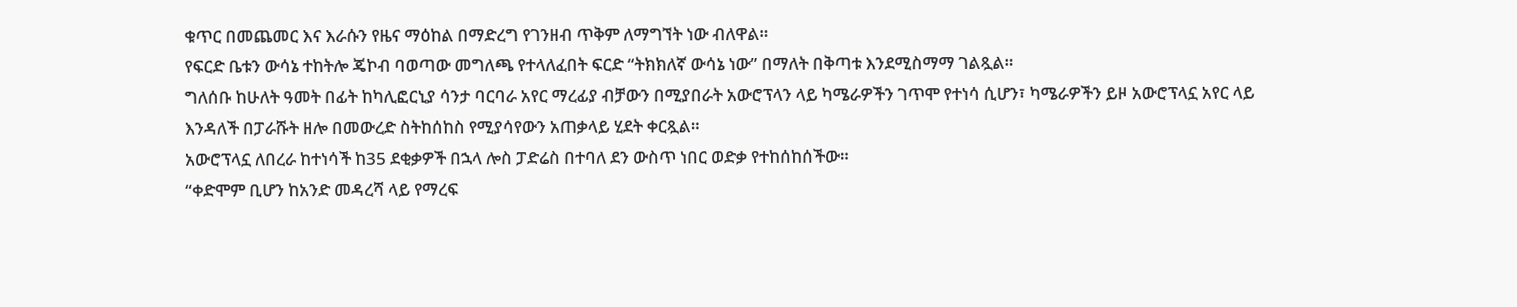ቁጥር በመጨመር እና እራሱን የዜና ማዕከል በማድረግ የገንዘብ ጥቅም ለማግኘት ነው ብለዋል።
የፍርድ ቤቱን ውሳኔ ተከትሎ ጄኮብ ባወጣው መግለጫ የተላለፈበት ፍርድ “ትክክለኛ ውሳኔ ነው” በማለት በቅጣቱ እንደሚስማማ ገልጿል።
ግለሰቡ ከሁለት ዓመት በፊት ከካሊፎርኒያ ሳንታ ባርባራ አየር ማረፊያ ብቻውን በሚያበራት አውሮፕላን ላይ ካሜራዎችን ገጥሞ የተነሳ ሲሆን፣ ካሜራዎችን ይዞ አውሮፕላኗ አየር ላይ እንዳለች በፓራሹት ዘሎ በመውረድ ስትከሰከስ የሚያሳየውን አጠቃላይ ሂደት ቀርጿል።
አውሮፕላኗ ለበረራ ከተነሳች ከ35 ደቂቃዎች በኋላ ሎስ ፓድሬስ በተባለ ደን ውስጥ ነበር ወድቃ የተከሰከሰችው።
“ቀድሞም ቢሆን ከአንድ መዳረሻ ላይ የማረፍ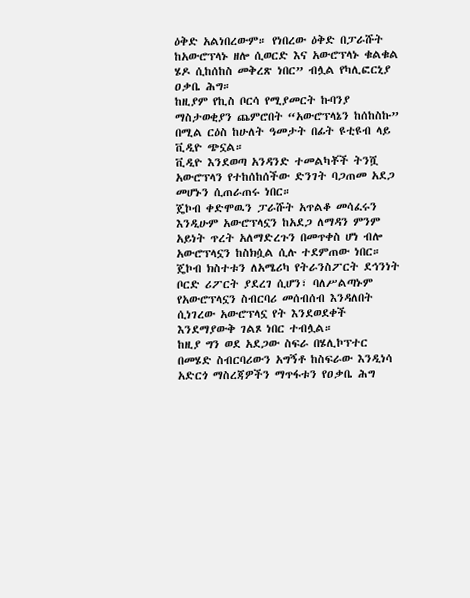ዕቅድ አልነበረውም። የነበረው ዕቅድ በፓራሹት ከአውሮፕላኑ ዘሎ ሲወርድ እና አውሮፕላኑ ቁልቁል ሄዶ ሲከሰከስ መቅረጽ ነበር” ብሏል የካሊፎርኒያ ዐቃቤ ሕግ።
ከዚያም የኪስ ቦርሳ የሚያመርት ኩባንያ ማስታወቂያን ጨምሮበት “አውሮፕላኔን ከሰከስኩ” በሚል ርዕስ ከሁለት ዓመታት በፊት ዩቲዩብ ላይ ቪዲዮ ጭኗል።
ቪዲዮ እንደወጣ አንዳንድ ተመልካቾች ትንሿ አውሮፕላን የተከሰከሰችው ድንገት ባጋጠመ አደጋ መሆኑን ሲጠራጠሩ ነበር።
ጄኮብ ቀድሞዉን ፓራሹት አጥልቆ መሳፈሩን እንዲሁም አውሮፕላኗን ከአደጋ ለማዳን ምንም አይነት ጥረት አለማድረጉን በመጥቀስ ሆነ ብሎ አውሮፕላኗን ከስክሷል ሲሉ ተደምጠው ነበር።
ጄኮብ ክስተቱን ለአሜሪካ የትራንስፖርት ደኅንነት ቦርድ ሪፖርት ያደረገ ሲሆን፣ ባለሥልጣኑም የአውሮፕላኗን ስብርባሪ መሰብሰብ እንዳለበት ሲነገረው አውሮፕላኗ የት እንደወደቀች እንደማያውቅ ገልጾ ነበር ተብሏል።
ከዚያ ግን ወደ አደጋው ስፍራ በሄሊኮፕተር በመሄድ ስብርባሪውን አግኝቶ ከስፍራው እንዲነሳ አድርጎ ማስረጃዎችን ማጥፋቱን የዐቃቤ ሕግ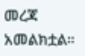መረጃ አመልክቷል።